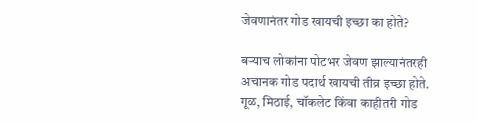जेवणानंतर गोड खायची इच्छा का होते?

बऱ्याच लोकांना पोटभर जेवण झाल्यानंतरही अचानक गोड पदार्थ खायची तीव्र इच्छा होते. गूळ, मिठाई, चॉकलेट किंवा काहीतरी गोड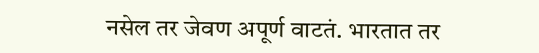नसेल तर जेवण अपूर्ण वाटतं. भारतात तर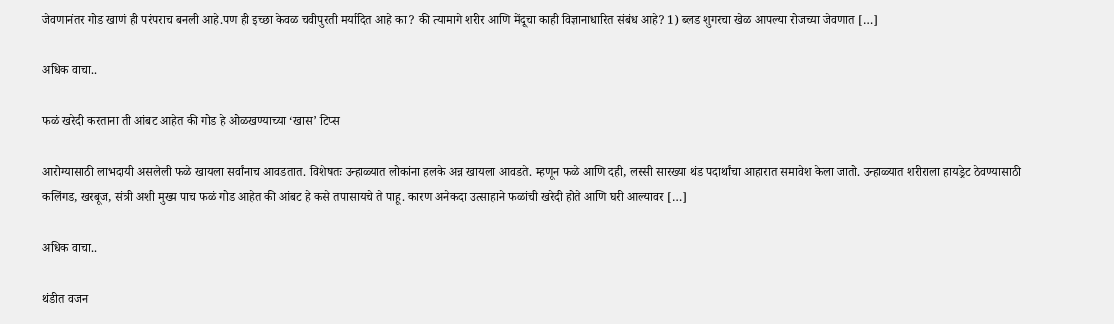जेवणानंतर गोड खाणं ही परंपराच बनली आहे.पण ही इच्छा केवळ चवीपुरती मर्यादित आहे का? की त्यामागे शरीर आणि मेंदूचा काही विज्ञानाधारित संबंध आहे? 1) ब्लड शुगरचा खेळ आपल्या रोजच्या जेवणात […]

अधिक वाचा..

फळं खरेदी करताना ती आंबट आहेत की गोड हे ओळखण्याच्या ‘खास’ टिप्स

आरोग्यासाठी लाभदायी असलेली फळे खायला सर्वांनाच आवडतात. विशेषतः उन्हाळ्यात लोकांना हलके अन्न खायला आवडते. म्हणून फळे आणि दही, लस्सी सारख्या थंड पदार्थांचा आहारात समावेश केला जातो. उन्हाळ्यात शरीराला हायड्रेट ठेवण्यासाठी कलिंगड, खरबूज, संत्री अशी मुख्य पाच फळं गोड आहेत की आंबट हे कसे तपासायचे ते पाहू. कारण अनेकदा उत्साहाने फळांची खरेदी होते आणि घरी आल्यावर […]

अधिक वाचा..

थंडीत वजन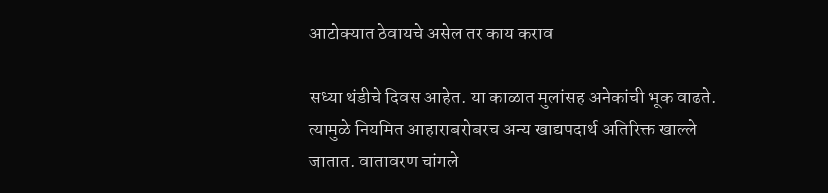आटोक्यात ठेवायचे असेल तर काय कराव

सध्या थंडीचे दिवस आहेत. या काळात मुलांसह अनेकांची भूक वाढते. त्यामुळे नियमित आहाराबरोबरच अन्य खाद्यपदार्थ अतिरिक्त खाल्ले जातात. वातावरण चांगले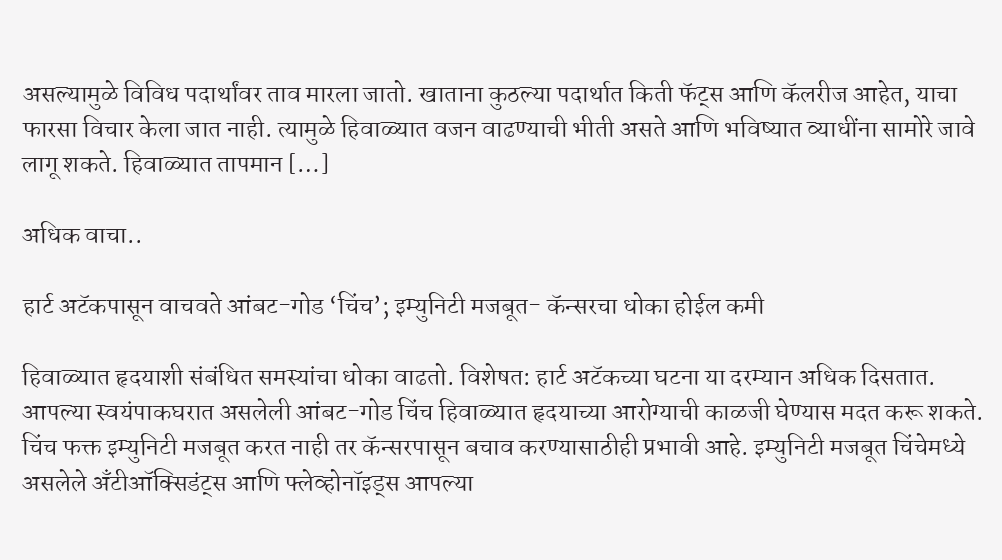असल्यामुळे विविध पदार्थांवर ताव मारला जातो. खाताना कुठल्या पदार्थात किती फॅट्स आणि कॅलरीज आहेत, याचा फारसा विचार केला जात नाही. त्यामुळे हिवाळ्यात वजन वाढण्याची भीती असते आणि भविष्यात व्याधींना सामोरे जावे लागू शकते. हिवाळ्यात तापमान […]

अधिक वाचा..

हार्ट अटॅकपासून वाचवते आंबट-गोड ‘चिंच’; इम्युनिटी मजबूत- कॅन्सरचा धोका होईल कमी

हिवाळ्यात हृदयाशी संबंधित समस्यांचा धोका वाढतो. विशेषत: हार्ट अटॅकच्या घटना या दरम्यान अधिक दिसतात. आपल्या स्वयंपाकघरात असलेली आंबट-गोड चिंच हिवाळ्यात हृदयाच्या आरोग्याची काळजी घेण्यास मदत करू शकते. चिंच फक्त इम्युनिटी मजबूत करत नाही तर कॅन्सरपासून बचाव करण्यासाठीही प्रभावी आहे. इम्युनिटी मजबूत चिंचेमध्ये असलेले अँटीऑक्सिडंट्स आणि फ्लेव्होनॉइड्स आपल्या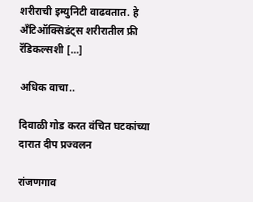शरीराची इम्युनिटी वाढवतात. हे अँटिऑक्सिडंट्स शरीरातील फ्री रॅडिकल्सशी […]

अधिक वाचा..

दिवाळी गोड करत वंचित घटकांच्या दारात दीप प्रज्वलन

रांजणगाव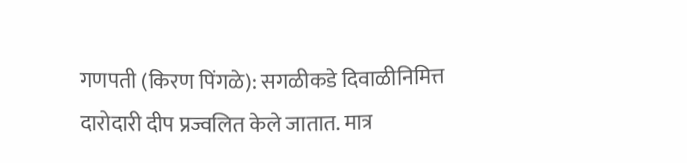गणपती (किरण पिंगळे): सगळीकडे दिवाळीनिमित्त दारोदारी दीप प्रज्वलित केले जातात. मात्र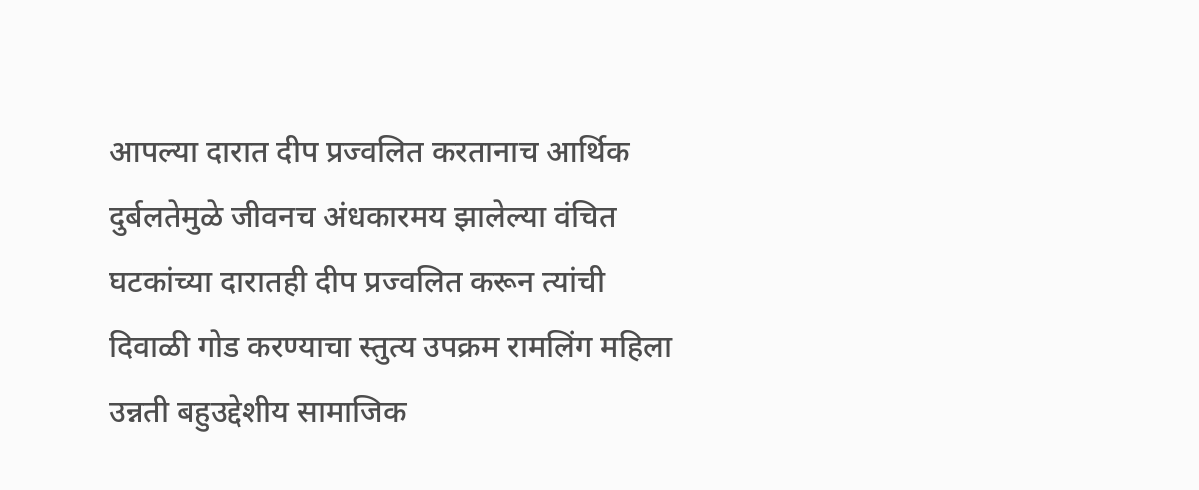आपल्या दारात दीप प्रज्वलित करतानाच आर्थिक दुर्बलतेमुळे जीवनच अंधकारमय झालेल्या वंचित घटकांच्या दारातही दीप प्रज्वलित करून त्यांची दिवाळी गोड करण्याचा स्तुत्य उपक्रम रामलिंग महिला उन्नती बहुउद्देशीय सामाजिक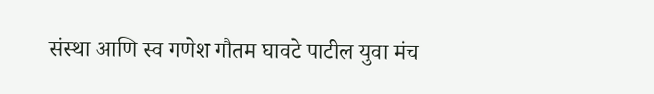संस्था आणि स्व गणेश गौतम घावटे पाटील युवा मंच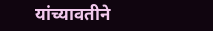यांच्यावतीने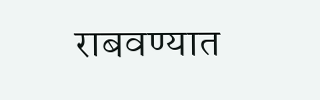राबवण्यात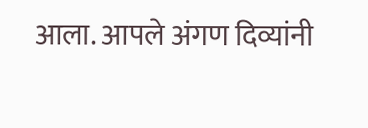आला. आपले अंगण दिव्यांनी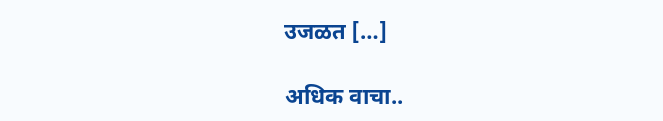उजळत […]

अधिक वाचा..